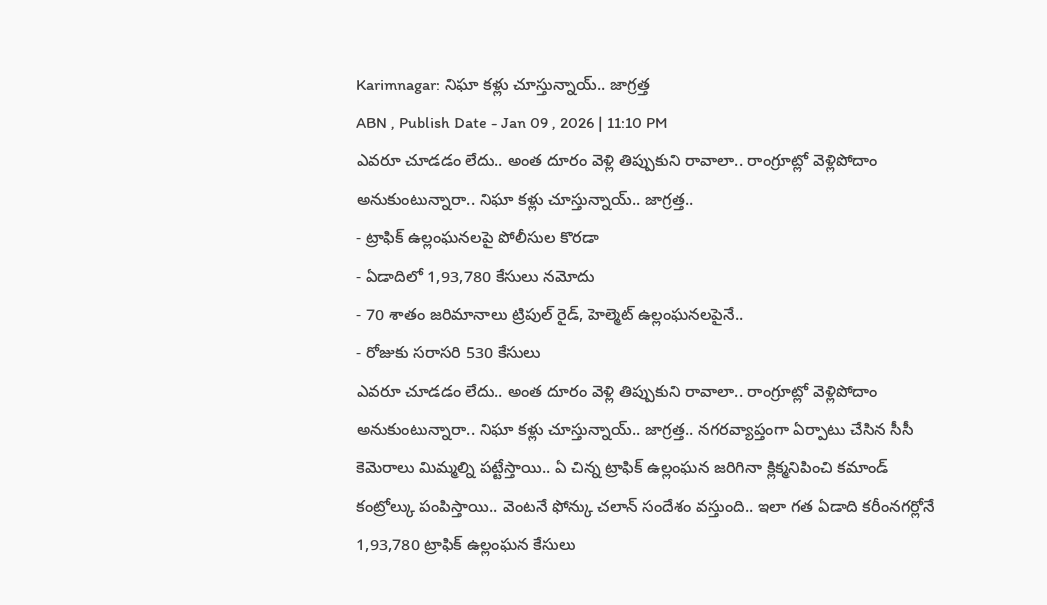Karimnagar: నిఘా కళ్లు చూస్తున్నాయ్.. జాగ్రత్త
ABN , Publish Date - Jan 09 , 2026 | 11:10 PM
ఎవరూ చూడడం లేదు.. అంత దూరం వెళ్లి తిప్పుకుని రావాలా.. రాంగ్రూట్లో వెళ్లిపోదాం అనుకుంటున్నారా.. నిఘా కళ్లు చూస్తున్నాయ్.. జాగ్రత్త..
- ట్రాఫిక్ ఉల్లంఘనలపై పోలీసుల కొరడా
- ఏడాదిలో 1,93,780 కేసులు నమోదు
- 70 శాతం జరిమానాలు ట్రిపుల్ రైడ్, హెల్మెట్ ఉల్లంఘనలపైనే..
- రోజుకు సరాసరి 530 కేసులు
ఎవరూ చూడడం లేదు.. అంత దూరం వెళ్లి తిప్పుకుని రావాలా.. రాంగ్రూట్లో వెళ్లిపోదాం అనుకుంటున్నారా.. నిఘా కళ్లు చూస్తున్నాయ్.. జాగ్రత్త.. నగరవ్యాప్తంగా ఏర్పాటు చేసిన సీసీ కెమెరాలు మిమ్మల్ని పట్టేస్తాయి.. ఏ చిన్న ట్రాఫిక్ ఉల్లంఘన జరిగినా క్లిక్మనిపించి కమాండ్ కంట్రోల్కు పంపిస్తాయి.. వెంటనే ఫోన్కు చలాన్ సందేశం వస్తుంది.. ఇలా గత ఏడాది కరీంనగర్లోనే 1,93,780 ట్రాఫిక్ ఉల్లంఘన కేసులు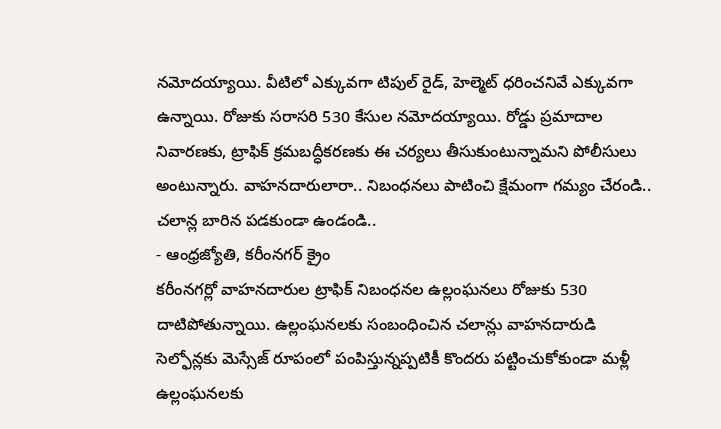నమోదయ్యాయి. వీటిలో ఎక్కువగా టిపుల్ రైడ్, హెల్మెట్ ధరించనివే ఎక్కువగా ఉన్నాయి. రోజుకు సరాసరి 530 కేసుల నమోదయ్యాయి. రోడ్డు ప్రమాదాల నివారణకు, ట్రాఫిక్ క్రమబద్ధీకరణకు ఈ చర్యలు తీసుకుంటున్నామని పోలీసులు అంటున్నారు. వాహనదారులారా.. నిబంధనలు పాటించి క్షేమంగా గమ్యం చేరండి.. చలాన్ల బారిన పడకుండా ఉండండి..
- ఆంధ్రజ్యోతి, కరీంనగర్ క్రైం
కరీంనగర్లో వాహనదారుల ట్రాఫిక్ నిబంధనల ఉల్లంఘనలు రోజుకు 530 దాటిపోతున్నాయి. ఉల్లంఘనలకు సంబంధించిన చలాన్లు వాహనదారుడి సెల్ఫోన్లకు మెస్సేజ్ రూపంలో పంపిస్తున్నప్పటికీ కొందరు పట్టించుకోకుండా మళ్లీ ఉల్లంఘనలకు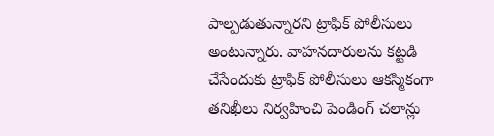పాల్పడుతున్నారని ట్రాఫిక్ పోలీసులు అంటున్నారు. వాహనదారులను కట్టడి చేసేందుకు ట్రాఫిక్ పోలీసులు ఆకస్మికంగా తనిఖీలు నిర్వహించి పెండింగ్ చలాన్లు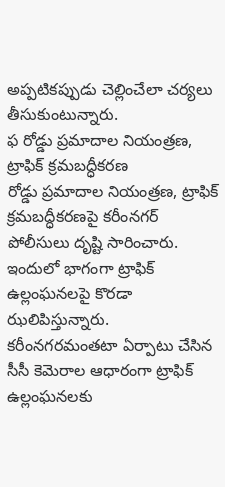అప్పటికప్పుడు చెల్లించేలా చర్యలు తీసుకుంటున్నారు.
ఫ రోడ్డు ప్రమాదాల నియంత్రణ, ట్రాఫిక్ క్రమబద్ధీకరణ
రోడ్డు ప్రమాదాల నియంత్రణ, ట్రాఫిక్ క్రమబద్ధీకరణపై కరీంనగర్ పోలీసులు దృష్టి సారించారు. ఇందులో భాగంగా ట్రాఫిక్ ఉల్లంఘనలపై కొరడా ఝలిపిస్తున్నారు. కరీంనగరమంతటా ఏర్పాటు చేసిన సీసీ కెమెరాల ఆధారంగా ట్రాఫిక్ ఉల్లంఘనలకు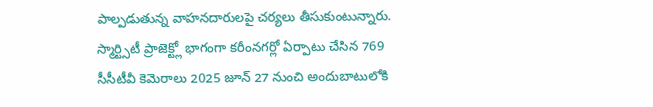పాల్పడుతున్న వాహనదారులపై చర్యలు తీసుకుంటున్నారు. స్మార్ట్సిటీ ప్రాజెక్ట్లో భాగంగా కరీంనగర్లో ఏర్పాటు చేసిన 769 సీసీటీవీ కెమెరాలు 2025 జూన్ 27 నుంచి అందుబాటులోకి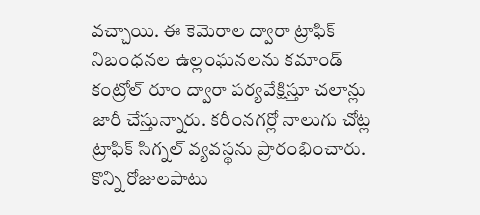వచ్చాయి. ఈ కెమెరాల ద్వారా ట్రాఫిక్ నిబంధనల ఉల్లంఘనలను కమాండ్ కంట్రోల్ రూం ద్వారా పర్యవేక్షిస్తూ చలాన్లు జారీ చేస్తున్నారు. కరీంనగర్లో నాలుగు చోట్ల ట్రాఫిక్ సిగ్నల్ వ్యవస్థను ప్రారంభించారు. కొన్ని రోజులపాటు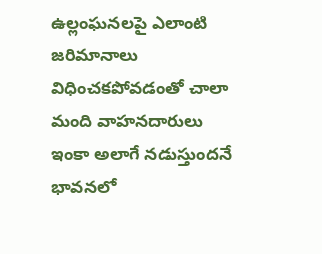ఉల్లంఘనలపై ఎలాంటి జరిమానాలు విధించకపోవడంతో చాలా మంది వాహనదారులు ఇంకా అలాగే నడుస్తుందనే భావనలో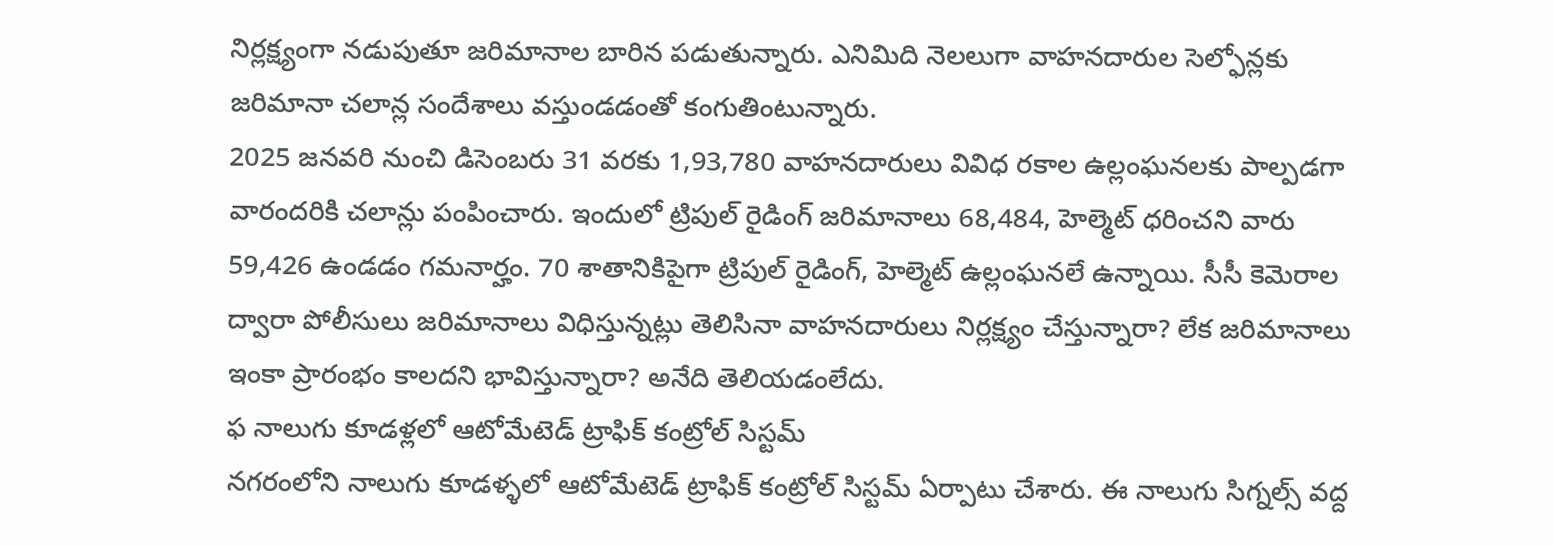నిర్లక్ష్యంగా నడుపుతూ జరిమానాల బారిన పడుతున్నారు. ఎనిమిది నెలలుగా వాహనదారుల సెల్ఫోన్లకు జరిమానా చలాన్ల సందేశాలు వస్తుండడంతో కంగుతింటున్నారు.
2025 జనవరి నుంచి డిసెంబరు 31 వరకు 1,93,780 వాహనదారులు వివిధ రకాల ఉల్లంఘనలకు పాల్పడగా వారందరికి చలాన్లు పంపించారు. ఇందులో ట్రిపుల్ రైడింగ్ జరిమానాలు 68,484, హెల్మెట్ ధరించని వారు 59,426 ఉండడం గమనార్హం. 70 శాతానికిపైగా ట్రిపుల్ రైడింగ్, హెల్మెట్ ఉల్లంఘనలే ఉన్నాయి. సీసీ కెమెరాల ద్వారా పోలీసులు జరిమానాలు విధిస్తున్నట్లు తెలిసినా వాహనదారులు నిర్లక్ష్యం చేస్తున్నారా? లేక జరిమానాలు ఇంకా ప్రారంభం కాలదని భావిస్తున్నారా? అనేది తెలియడంలేదు.
ఫ నాలుగు కూడళ్లలో ఆటోమేటెడ్ ట్రాఫిక్ కంట్రోల్ సిస్టమ్
నగరంలోని నాలుగు కూడళ్ళలో ఆటోమేటెడ్ ట్రాఫిక్ కంట్రోల్ సిస్టమ్ ఏర్పాటు చేశారు. ఈ నాలుగు సిగ్నల్స్ వద్ద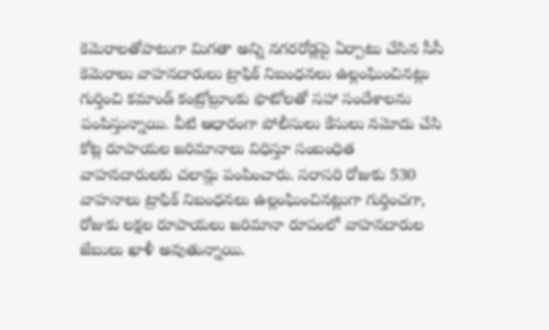కెమెరాలతోపాటుగా మిగతా అన్ని నగరరోడ్లపై ఏర్పాటు చేసిన సీసీ కెమెరాలు వాహనదారులు ట్రాఫిక్ నిబంధనలు ఉల్లంఘించినట్లు గుర్తించి కమాండ్ కంట్రోల్రూంకు ఫొటోలతో సహా సందేశాలను పంపిస్తున్నాయి. వీటి ఆధారంగా పోలీసులు కేసులు నమోదు చేసి కోట్ల రూపాయల జరిమానాలు విధిస్తూ సంబంధిత వాహనదారులకు చలాన్లు పంపించారు. సరాసరి రోజుకు 530 వాహనాలు ట్రాఫిక్ నిబంధనలు ఉల్లంఘించినట్లుగా గుర్తించగా, రోజుకు లక్షల రూపాయలు జరిమానా రూపంలో వాహనదారుల జేబులు ఖాళీ అవుతున్నాయి.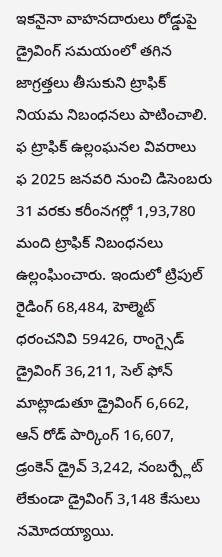ఇకనైనా వాహనదారులు రోడ్డుపై డ్రైవింగ్ సమయంలో తగిన జాగ్రత్తలు తీసుకుని ట్రాఫిక్ నియమ నిబంధనలు పాటించాలి.
ఫ ట్రాఫిక్ ఉల్లంఘనల వివరాలు
ఫ 2025 జనవరి నుంచి డిసెంబరు 31 వరకు కరీంనగర్లో 1,93,780 మంది ట్రాఫిక్ నిబంధనలు ఉల్లంఘించారు. ఇందులో ట్రిపుల్ రైడింగ్ 68,484, హెల్మెట్ ధరంచనివి 59426, రాంగ్సైడ్ డ్రైవింగ్ 36,211, సెల్ ఫోన్ మాట్లాడుతూ డ్రైవింగ్ 6,662, ఆన్ రోడ్ పార్కింగ్ 16,607, డ్రంకెన్ డ్రైవ్ 3,242, నంబర్ప్లేట్ లేకుండా డ్రైవింగ్ 3,148 కేసులు నమోదయ్యాయి.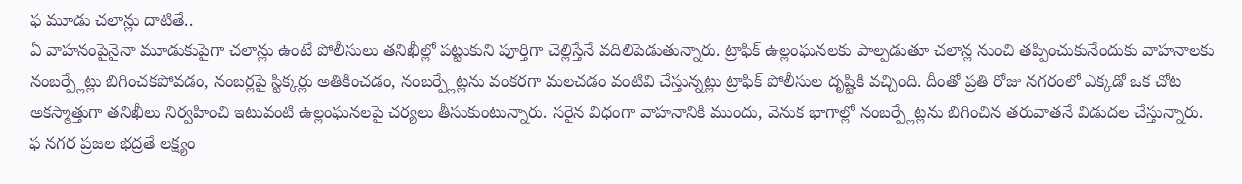ఫ మూడు చలాన్లు దాటితే..
ఏ వాహనంపైనైనా మూడుకుపైగా చలాన్లు ఉంటే పోలీసులు తనిఖీల్లో పట్టుకుని పూర్తిగా చెల్లిస్తేనే వదిలిపెడుతున్నారు. ట్రాఫిక్ ఉల్లంఘనలకు పాల్పడుతూ చలాన్ల నుంచి తప్పించుకునేందుకు వాహనాలకు నంబర్ప్లేట్లు బిగించకపోవడం, నంబర్లపై స్టిక్కర్లు అతికించడం, నంబర్ప్లేట్లను వంకరగా మలచడం వంటివి చేస్తున్నట్లు ట్రాఫిక్ పోలీసుల దృష్టికి వచ్చింది. దీంతో ప్రతి రోజు నగరంలో ఎక్కడో ఒక చోట అకస్మాత్తుగా తనిఖీలు నిర్వహించి ఇటువంటి ఉల్లంఘనలపై చర్యలు తీసుకుంటున్నారు. సరైన విధంగా వాహనానికి ముందు, వెనుక భాగాల్లో నంబర్ప్లేట్లను బిగించిన తరువాతనే విడుదల చేస్తున్నారు.
ఫ నగర ప్రజల భద్రతే లక్ష్యం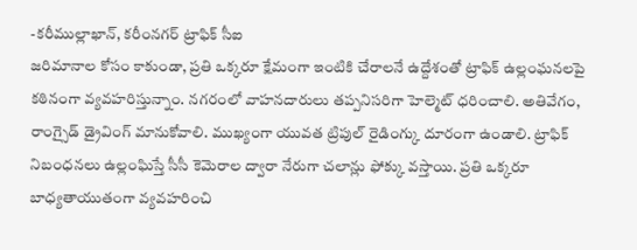-కరీముల్లాఖాన్, కరీంనగర్ ట్రాఫిక్ సీఐ
జరిమానాల కోసం కాకుండా, ప్రతి ఒక్కరూ క్షేమంగా ఇంటికి చేరాలనే ఉద్దేశంతో ట్రాఫిక్ ఉల్లంఘనలపై కఠినంగా వ్యవహరిస్తున్నాం. నగరంలో వాహనదారులు తప్పనిసరిగా హెల్మెట్ ధరించాలి. అతివేగం, రాంగ్సైడ్ డ్రైవింగ్ మానుకోవాలి. ముఖ్యంగా యువత ట్రిపుల్ రైడింగ్కు దూరంగా ఉండాలి. ట్రాఫిక్ నిబంధనలు ఉల్లంఘిస్తే సీసీ కెమెరాల ద్వారా నేరుగా చలాన్లు ఫోక్కు వస్తాయి. ప్రతి ఒక్కరూ బాధ్యతాయుతంగా వ్యవహరించి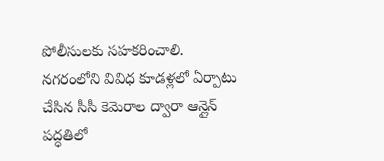పోలీసులకు సహకరించాలి. నగరంలోని వివిధ కూడళ్లలో ఏర్పాటు చేసిన సీసీ కెమెరాల ద్వారా ఆన్లైన్ పద్ధతిలో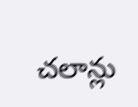చలాన్లు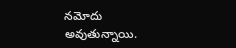నమోదు అవుతున్నాయి.